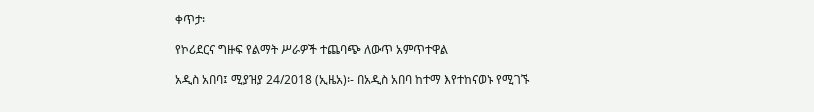ቀጥታ፡

የኮሪደርና ግዙፍ የልማት ሥራዎች ተጨባጭ ለውጥ አምጥተዋል

አዲስ አበባ፤ ሚያዝያ 24/2018 (ኢዜአ)፡- በአዲስ አበባ ከተማ እየተከናወኑ የሚገኙ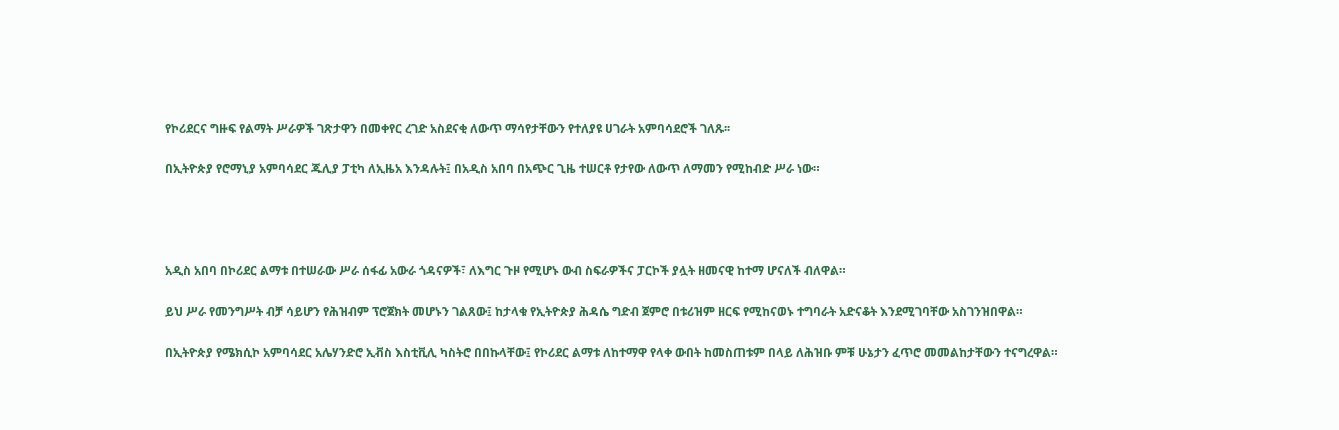የኮሪደርና ግዙፍ የልማት ሥራዎች ገጽታዋን በመቀየር ረገድ አስደናቂ ለውጥ ማሳየታቸውን የተለያዩ ሀገራት አምባሳደሮች ገለጹ፡፡

በኢትዮጵያ የሮማኒያ አምባሳደር ጁሊያ ፓቲካ ለኢዜአ እንዳሉት፤ በአዲስ አበባ በአጭር ጊዜ ተሠርቶ የታየው ለውጥ ለማመን የሚከብድ ሥራ ነው።




አዲስ አበባ በኮሪደር ልማቱ በተሠራው ሥራ ሰፋፊ አውራ ጎዳናዎች፣ ለእግር ጉዞ የሚሆኑ ውብ ስፍራዎችና ፓርኮች ያሏት ዘመናዊ ከተማ ሆናለች ብለዋል።

ይህ ሥራ የመንግሥት ብቻ ሳይሆን የሕዝብም ፕሮጀክት መሆኑን ገልጸው፤ ከታላቁ የኢትዮጵያ ሕዳሴ ግድብ ጀምሮ በቱሪዝም ዘርፍ የሚከናወኑ ተግባራት አድናቆት እንደሚገባቸው አስገንዝበዋል።

በኢትዮጵያ የሜክሲኮ አምባሳደር አሌሃንድሮ ኢቭስ እስቲቪሊ ካስትሮ በበኩላቸው፤ የኮሪደር ልማቱ ለከተማዋ የላቀ ውበት ከመስጠቱም በላይ ለሕዝቡ ምቹ ሁኔታን ፈጥሮ መመልከታቸውን ተናግረዋል።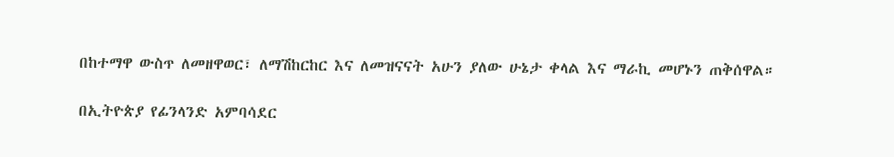በከተማዋ ውስጥ ለመዘዋወር፣ ለማሽከርከር እና ለመዝናናት አሁን ያለው ሁኔታ ቀላል እና ማራኪ መሆኑን ጠቅሰዋል።

በኢትዮጵያ የፊንላንድ አምባሳደር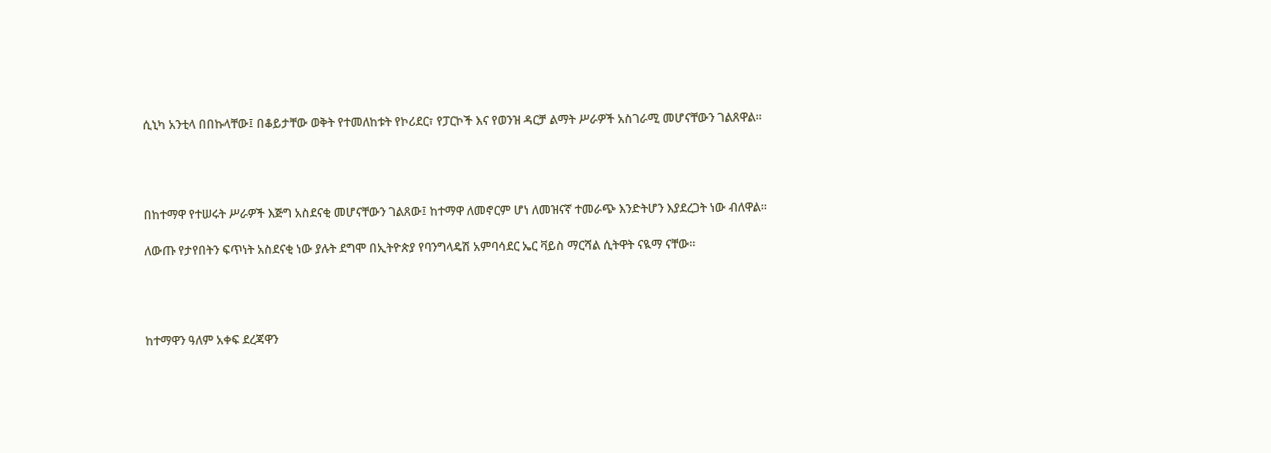ሲኒካ አንቲላ በበኩላቸው፤ በቆይታቸው ወቅት የተመለከቱት የኮሪደር፣ የፓርኮች እና የወንዝ ዳርቻ ልማት ሥራዎች አስገራሚ መሆናቸውን ገልጸዋል።




በከተማዋ የተሠሩት ሥራዎች እጅግ አስደናቂ መሆናቸውን ገልጸው፤ ከተማዋ ለመኖርም ሆነ ለመዝናኛ ተመራጭ እንድትሆን እያደረጋት ነው ብለዋል።

ለውጡ የታየበትን ፍጥነት አስደናቂ ነው ያሉት ደግሞ በኢትዮጵያ የባንግላዴሽ አምባሳደር ኤር ቫይስ ማርሻል ሲትዋት ናዪማ ናቸው።




ከተማዋን ዓለም አቀፍ ደረጃዋን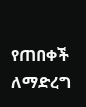የጠበቀች ለማድረግ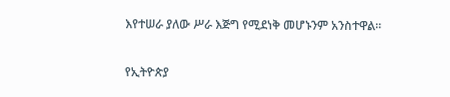እየተሠራ ያለው ሥራ እጅግ የሚደነቅ መሆኑንም አንስተዋል።

የኢትዮጵያ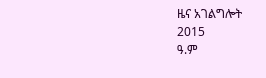ዜና አገልግሎት
2015
ዓ.ም